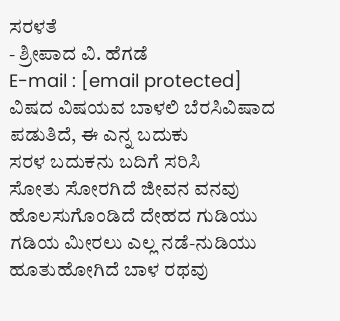ಸರಳತೆ
- ಶ್ರೀಪಾದ ವಿ. ಹೆಗಡೆ
E-mail : [email protected]
ವಿಷದ ವಿಷಯವ ಬಾಳಲಿ ಬೆರಸಿವಿಷಾದ ಪಡುತಿದೆ, ಈ ಎನ್ನ ಬದುಕು
ಸರಳ ಬದುಕನು ಬದಿಗೆ ಸರಿಸಿ
ಸೋತು ಸೋರಗಿದೆ ಜೀವನ ವನವು
ಹೊಲಸುಗೊಂಡಿದೆ ದೇಹದ ಗುಡಿಯು
ಗಡಿಯ ಮೀರಲು ಎಲ್ಲ ನಡೆ-ನುಡಿಯು
ಹೂತುಹೋಗಿದೆ ಬಾಳ ರಥವು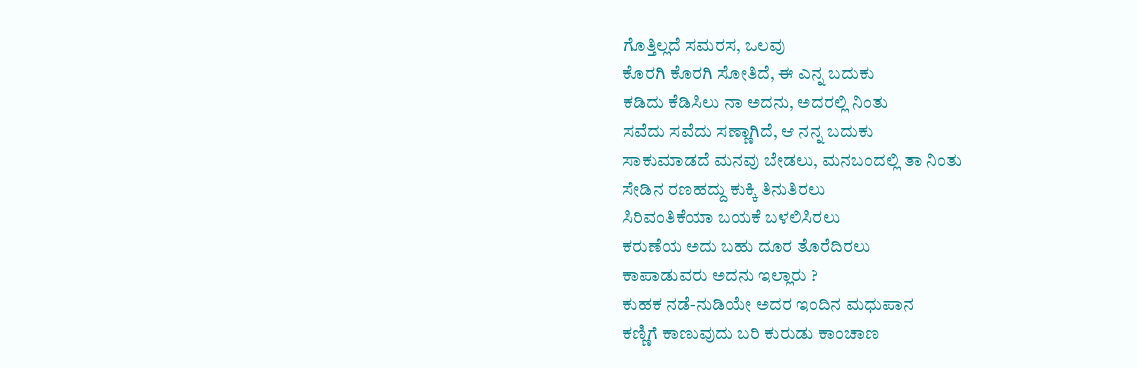ಗೊತ್ತಿಲ್ಲದೆ ಸಮರಸ, ಒಲವು
ಕೊರಗಿ ಕೊರಗಿ ಸೋತಿದೆ, ಈ ಎನ್ನ ಬದುಕು
ಕಡಿದು ಕೆಡಿಸಿಲು ನಾ ಅದನು, ಅದರಲ್ಲಿ ನಿಂತು
ಸವೆದು ಸವೆದು ಸಣ್ಣಾಗಿದೆ, ಆ ನನ್ನ ಬದುಕು
ಸಾಕುಮಾಡದೆ ಮನವು ಬೇಡಲು, ಮನಬಂದಲ್ಲಿ ತಾ ನಿಂತು
ಸೇಡಿನ ರಣಹದ್ದು ಕುಕ್ಕಿ ತಿನುತಿರಲು
ಸಿರಿವಂತಿಕೆಯಾ ಬಯಕೆ ಬಳಲಿಸಿರಲು
ಕರುಣೆಯ ಅದು ಬಹು ದೂರ ತೊರೆದಿರಲು
ಕಾಪಾಡುವರು ಅದನು ಇಲ್ಲಾರು ?
ಕುಹಕ ನಡೆ-ನುಡಿಯೇ ಅದರ ಇಂದಿನ ಮಧುಪಾನ
ಕಣ್ಣಿಗೆ ಕಾಣುವುದು ಬರಿ ಕುರುಡು ಕಾಂಚಾಣ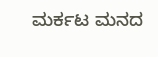ಮರ್ಕಟ ಮನದ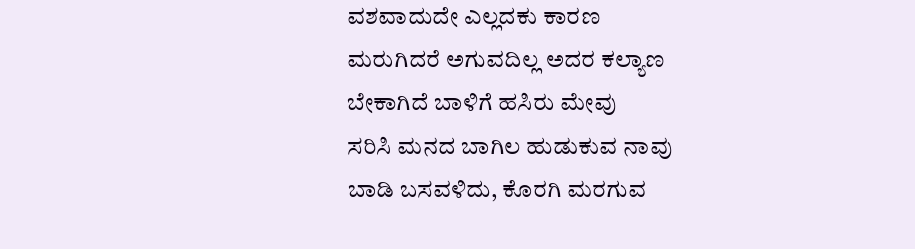ವಶವಾದುದೇ ಎಲ್ಲದಕು ಕಾರಣ
ಮರುಗಿದರೆ ಅಗುವದಿಲ್ಲ ಅದರ ಕಲ್ಯಾಣ
ಬೇಕಾಗಿದೆ ಬಾಳಿಗೆ ಹಸಿರು ಮೇವು
ಸರಿಸಿ ಮನದ ಬಾಗಿಲ ಹುಡುಕುವ ನಾವು
ಬಾಡಿ ಬಸವಳಿದು, ಕೊರಗಿ ಮರಗುವ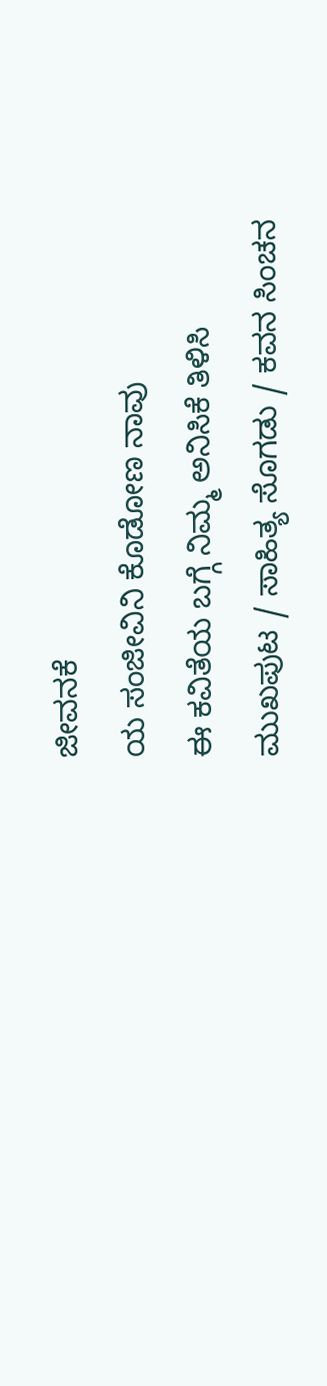ಜೀವನಕೆ
ಯ ಸಂಜೀವಿನಿ ಕೊಡೋಣ ನಾವು
ಈ ಕವಿತೆಯ ಬಗ್ಗೆ ನಿಮ್ಮ ಅನಿಸಿಕೆ ತಿಳಿಸಿ
ಮುಖಪುಟ / ಸಾಹಿತ್ಯ ಸೊಗಡು / ಕವನ ಸಿಂಚನ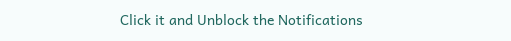Click it and Unblock the Notifications